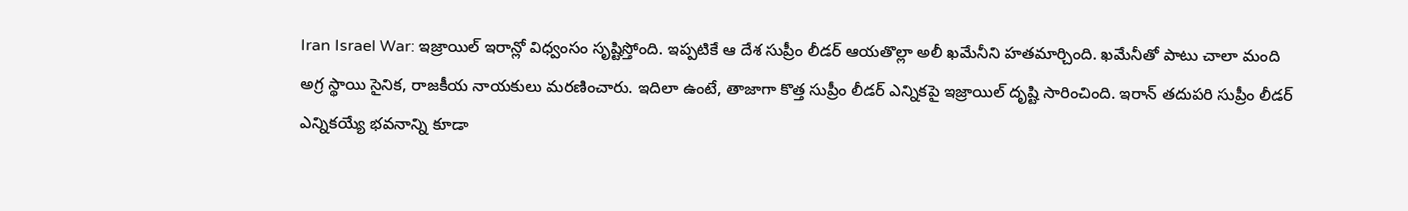Iran Israel War: ఇజ్రాయిల్ ఇరాన్లో విధ్వంసం సృష్టిస్తోంది. ఇప్పటికే ఆ దేశ సుప్రీం లీడర్ ఆయతొల్లా అలీ ఖమేనీని హతమార్చింది. ఖమేనీతో పాటు చాలా మంది అగ్ర స్థాయి సైనిక, రాజకీయ నాయకులు మరణించారు. ఇదిలా ఉంటే, తాజాగా కొత్త సుప్రీం లీడర్ ఎన్నికపై ఇజ్రాయిల్ దృష్టి సారించింది. ఇరాన్ తదుపరి సుప్రీం లీడర్ ఎన్నికయ్యే భవనాన్ని కూడా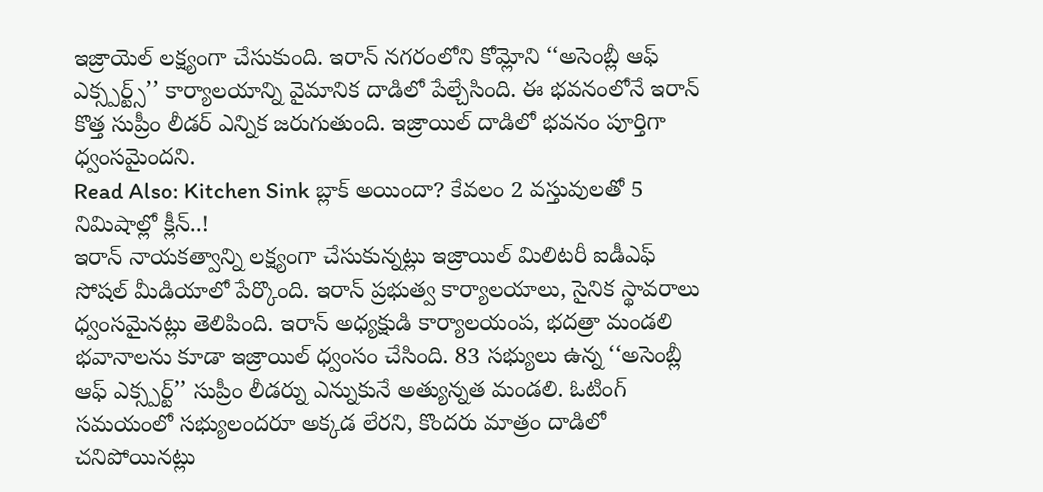ఇజ్రాయెల్ లక్ష్యంగా చేసుకుంది. ఇరాన్ నగరంలోని కోమ్లోని ‘‘అసెంబ్లీ ఆఫ్ ఎక్స్పర్ట్స్’’ కార్యాలయాన్ని వైమానిక దాడిలో పేల్చేసింది. ఈ భవనంలోనే ఇరాన్ కొత్త సుప్రీం లీడర్ ఎన్నిక జరుగుతుంది. ఇజ్రాయిల్ దాడిలో భవనం పూర్తిగా ధ్వంసమైందని.
Read Also: Kitchen Sink బ్లాక్ అయిందా? కేవలం 2 వస్తువులతో 5 నిమిషాల్లో క్లీన్..!
ఇరాన్ నాయకత్వాన్ని లక్ష్యంగా చేసుకున్నట్లు ఇజ్రాయిల్ మిలిటరీ ఐడీఎఫ్ సోషల్ మీడియాలో పేర్కొంది. ఇరాన్ ప్రభుత్వ కార్యాలయాలు, సైనిక స్థావరాలు ధ్వంసమైనట్లు తెలిపింది. ఇరాన్ అధ్యక్షుడి కార్యాలయంప, భదత్రా మండలి భవానాలను కూడా ఇజ్రాయిల్ ధ్వంసం చేసింది. 83 సభ్యులు ఉన్న ‘‘అసెంబ్లీ ఆఫ్ ఎక్స్పర్ట్’’ సుప్రీం లీడర్ను ఎన్నుకునే అత్యున్నత మండలి. ఓటింగ్ సమయంలో సభ్యులందరూ అక్కడ లేరని, కొందరు మాత్రం దాడిలో చనిపోయినట్లు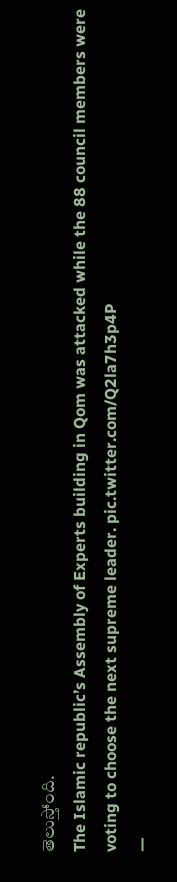తెలుస్తోంది.
The Islamic republic’s Assembly of Experts building in Qom was attacked while the 88 council members were voting to choose the next supreme leader. pic.twitter.com/Q2la7h3p4P
—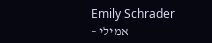Emily Schrader – אמילי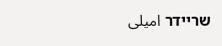שריידר امیلی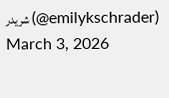شریدر (@emilykschrader) March 3, 2026